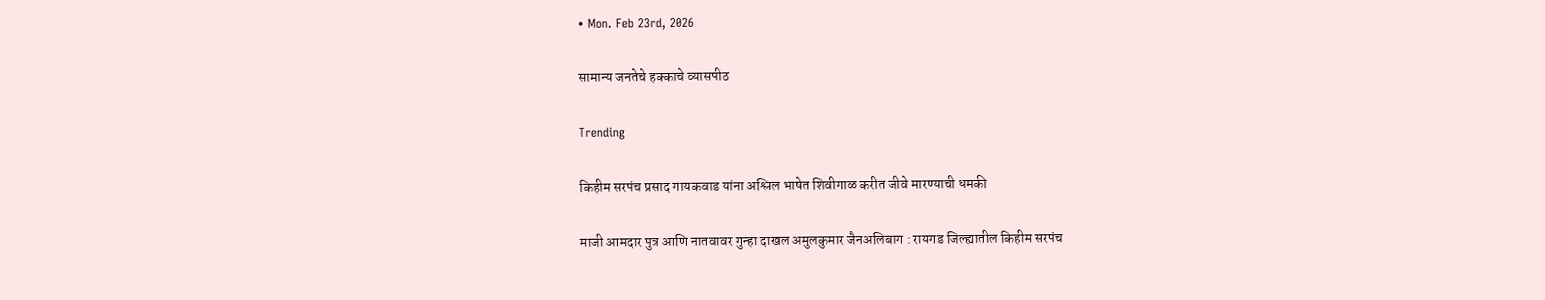• Mon. Feb 23rd, 2026

सामान्य जनतेचे हक्काचे व्यासपीठ

Trending

किहीम सरपंच प्रसाद गायकवाड यांना अश्लिल भाषेत शिवीगाळ करीत जीवे मारण्याची धमकी

माजी आमदार पुत्र आणि नातवावर गुन्हा दाखल अमुलकुमार जैनअलिबाग : रायगड जिल्ह्यातील किहीम सरपंच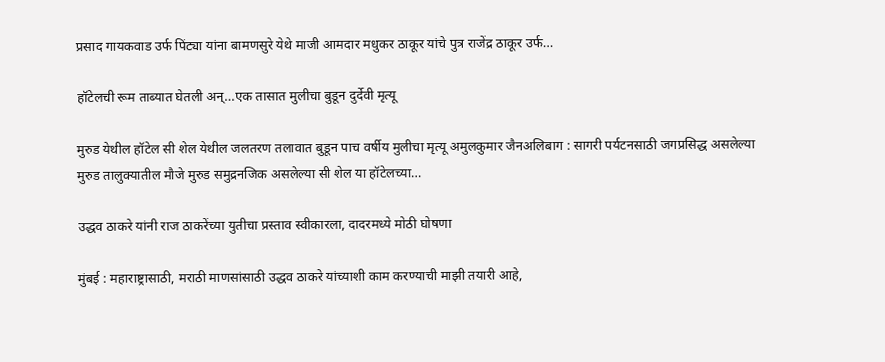प्रसाद गायकवाड उर्फ पिंट्या यांना बामणसुरे येथे माजी आमदार मधुकर ठाकूर यांचे पुत्र राजेंद्र ठाकूर उर्फ…

हॉटेलची रूम ताब्यात घेतली अन्…एक तासात मुलीचा बुडून दुर्देवी मृत्यू

मुरुड येथील हॉटेल सी शेल येथील जलतरण तलावात बुडून पाच वर्षीय मुलीचा मृत्यू अमुलकुमार जैनअलिबाग : सागरी पर्यटनसाठी जगप्रसिद्ध असलेल्या मुरुड तालुक्यातील मौजे मुरुड समुद्रनजिक असलेल्या सी शेल या हॉटेलच्या…

उद्धव ठाकरे यांनी राज ठाकरेंच्या युतीचा प्रस्ताव स्वीकारला, दादरमध्ये मोठी घोषणा

मुंबई : महाराष्ट्रासाठी, मराठी माणसांसाठी उद्धव ठाकरे यांच्याशी काम करण्याची माझी तयारी आहे,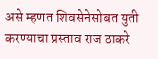असे म्हणत शिवसेनेसोबत युती करण्याचा प्रस्ताव राज ठाकरे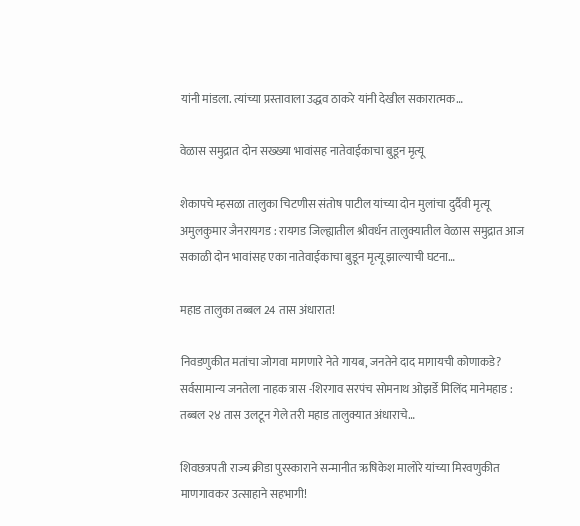यांनी मांडला. त्यांच्या प्रस्तावाला उद्धव ठाकरे यांनी देखील सकारात्मक…

वेळास समुद्रात दोन सख्ख्या भावांसह नातेवाईकाचा बुडून मृत्यू

शेकापचे म्हसळा तालुका चिटणीस संतोष पाटील यांच्या दोन मुलांचा दुर्दैवी मृत्यू अमुलकुमार जैनरायगड : रायगड जिल्ह्यातील श्रीवर्धन तालुक्यातील वेळास समुद्रात आज सकाळी दोन भावांसह एका नातेवाईकाचा बुडून मृत्यू झाल्याची घटना…

महाड तालुका तब्बल 24 तास अंधारात!

निवडणुकीत मतांचा जोगवा मागणारे नेते गायब, जनतेने दाद मागायची कोणाकडे? सर्वसामान्य जनतेला नाहक त्रास -शिरगाव सरपंच सोमनाथ ओझर्डे मिलिंद मानेमहाड : तब्बल २४ तास उलटून गेले तरी महाड तालुक्यात अंधाराचे…

शिवछत्रपती राज्य क्रीडा पुरस्काराने सन्मानीत ऋषिकेश मालोरे यांच्या मिरवणुकीत माणगावकर उत्साहाने सहभागी!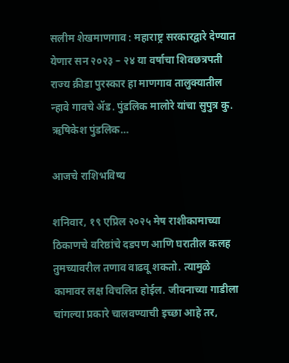सलीम शेखमाणगाव : महाराष्ट्र सरकारद्वारे देण्यात येणार सन २०२३ – २४ या वर्षाचा शिवछत्रपती राज्य क्रीडा पुरस्कार हा माणगाव तालुक्यातील न्हावे गावचे ॲड. पुंडलिक मालोरे यांचा सुपुत्र कु. ऋषिकेश पुंडलिक…

आजचे राशिभविष्य

शनिवार, १९ एप्रिल २०२५ मेष राशीकामाच्या ठिकाणचे वरिष्ठांचे दडपण आणि घरातील कलह तुमच्यावरील तणाव वाढवू शकतो. त्यामुळे कामावर लक्ष विचलित होईल. जीवनाच्या गाडीला चांगल्या प्रकारे चालवण्याची इच्छा आहे तर,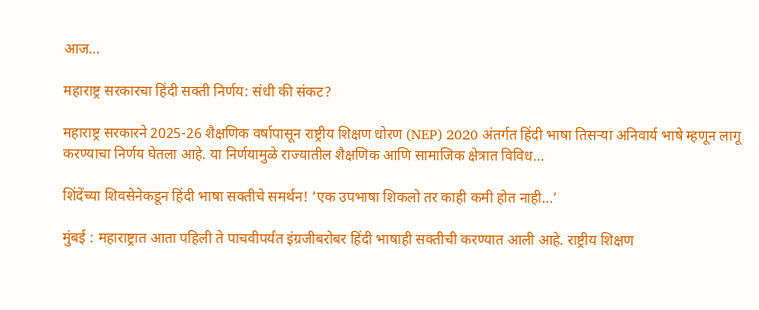आज…

महाराष्ट्र सरकारचा हिंदी सक्ती निर्णय: संधी की संकट?

महाराष्ट्र सरकारने 2025-26 शैक्षणिक वर्षापासून राष्ट्रीय शिक्षण धोरण (NEP) 2020 अंतर्गत हिंदी भाषा तिसऱ्या अनिवार्य भाषे म्हणून लागू करण्याचा निर्णय घेतला आहे. या निर्णयामुळे राज्यातील शैक्षणिक आणि सामाजिक क्षेत्रात विविध…

शिंदेंच्या शिवसेनेकडून हिंदी भाषा सक्तीचे समर्थन! ‘एक उपभाषा शिकलो तर काही कमी होत नाही…’

मुंबई : महाराष्ट्रात आता पहिली ते पाचवीपर्यंत इंग्रजीबरोबर हिंदी भाषाही सक्तीची करण्यात आली आहे. राष्ट्रीय शिक्षण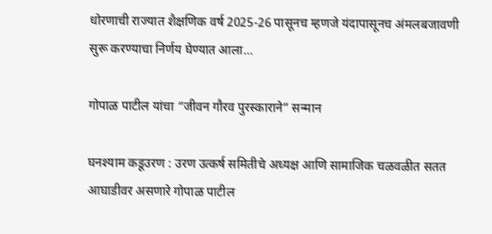धोरणाची राज्यात शैक्षणिक वर्ष 2025-26 पासूनच म्हणजे यंदापासूनच अंमलबजावणी सुरू करण्याचा निर्णय घेण्यात आला…

गोपाळ पाटील यांचा “जीवन गौरव पुरस्काराने” सन्मान

घनश्याम कडूउरण : उरण उत्कर्ष समितीचे अध्यक्ष आणि सामाजिक चळवळीत सतत आघाडीवर असणारे गोपाळ पाटील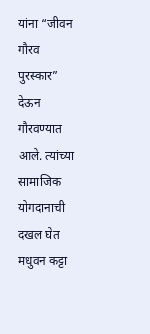यांना “जीवन गौरव पुरस्कार” देऊन गौरवण्यात आले. त्यांच्या सामाजिक योगदानाची दखल घेत मधुवन कट्टा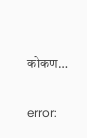कोकण…

error: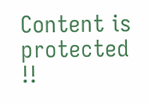Content is protected !!